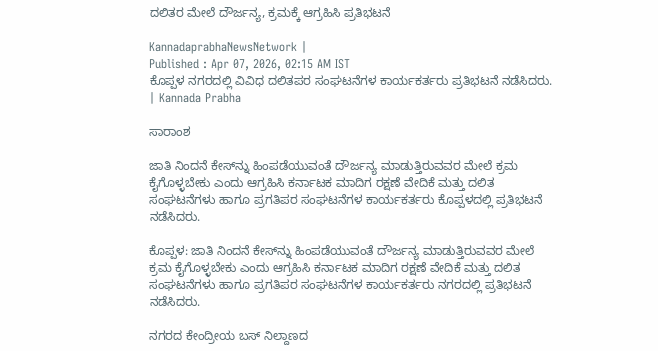ದಲಿತರ ಮೇಲೆ ದೌರ್ಜನ್ಯ, ಕ್ರಮಕ್ಕೆ ಆಗ್ರಹಿಸಿ ಪ್ರತಿಭಟನೆ

KannadaprabhaNewsNetwork |
Published : Apr 07, 2026, 02:15 AM IST
ಕೊಪ್ಪಳ ನಗರದಲ್ಲಿ ವಿವಿಧ ದಲಿತಪರ ಸಂಘಟನೆಗಳ ಕಾರ್ಯಕರ್ತರು ಪ್ರತಿಭಟನೆ ನಡೆಸಿದರು. | Kannada Prabha

ಸಾರಾಂಶ

ಜಾತಿ ನಿಂದನೆ ಕೇಸ್‌ನ್ನು ಹಿಂಪಡೆಯುವಂತೆ ದೌರ್ಜನ್ಯ ಮಾಡುತ್ತಿರುವವರ ಮೇಲೆ ಕ್ರಮ ಕೈಗೊಳ್ಳಬೇಕು ಎಂದು ಆಗ್ರಹಿಸಿ ಕರ್ನಾಟಕ ಮಾದಿಗ ರಕ್ಷಣೆ ವೇದಿಕೆ ಮತ್ತು ದಲಿತ ಸಂಘಟನೆಗಳು ಹಾಗೂ ಪ್ರಗತಿಪರ ಸಂಘಟನೆಗಳ ಕಾರ್ಯಕರ್ತರು ಕೊಪ್ಪಳದಲ್ಲಿ ಪ್ರತಿಭಟನೆ ನಡೆಸಿದರು.

ಕೊಪ್ಪಳ: ಜಾತಿ ನಿಂದನೆ ಕೇಸ್‌ನ್ನು ಹಿಂಪಡೆಯುವಂತೆ ದೌರ್ಜನ್ಯ ಮಾಡುತ್ತಿರುವವರ ಮೇಲೆ ಕ್ರಮ ಕೈಗೊಳ್ಳಬೇಕು ಎಂದು ಆಗ್ರಹಿಸಿ ಕರ್ನಾಟಕ ಮಾದಿಗ ರಕ್ಷಣೆ ವೇದಿಕೆ ಮತ್ತು ದಲಿತ ಸಂಘಟನೆಗಳು ಹಾಗೂ ಪ್ರಗತಿಪರ ಸಂಘಟನೆಗಳ ಕಾರ್ಯಕರ್ತರು ನಗರದಲ್ಲಿ ಪ್ರತಿಭಟನೆ ನಡೆಸಿದರು.

ನಗರದ ಕೇಂದ್ರೀಯ ಬಸ್‌ ನಿಲ್ದಾಣದ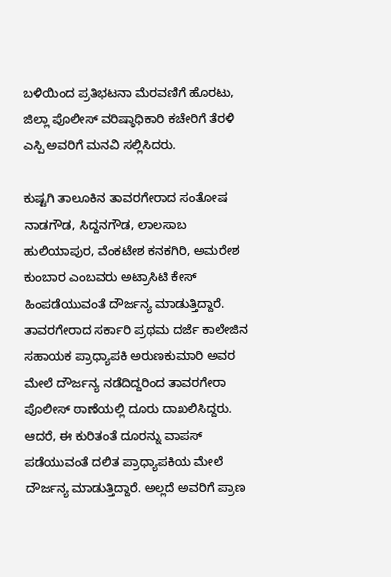ಬಳಿಯಿಂದ ಪ್ರತಿಭಟನಾ ಮೆರವಣಿಗೆ ಹೊರಟು, ಜಿಲ್ಲಾ ಪೊಲೀಸ್‌ ವರಿಷ್ಠಾಧಿಕಾರಿ ಕಚೇರಿಗೆ ತೆರಳಿ ಎಸ್ಪಿ ಅವರಿಗೆ ಮನವಿ ಸಲ್ಲಿಸಿದರು.

ಕುಷ್ಟಗಿ ತಾಲೂಕಿನ ತಾವರಗೇರಾದ ಸಂತೋಷ ನಾಡಗೌಡ, ಸಿದ್ದನಗೌಡ, ಲಾಲಸಾಬ ಹುಲಿಯಾಪುರ, ವೆಂಕಟೇಶ ಕನಕಗಿರಿ, ಅಮರೇಶ ಕುಂಬಾರ ಎಂಬವರು ಅಟ್ರಾಸಿಟಿ ಕೇಸ್‌ ಹಿಂಪಡೆಯುವಂತೆ ದೌರ್ಜನ್ಯ ಮಾಡುತ್ತಿದ್ದಾರೆ. ತಾವರಗೇರಾದ ಸರ್ಕಾರಿ ಪ್ರಥಮ ದರ್ಜೆ ಕಾಲೇಜಿನ ಸಹಾಯಕ ಪ್ರಾಧ್ಯಾಪಕಿ ಅರುಣಕುಮಾರಿ ಅವರ ಮೇಲೆ ದೌರ್ಜನ್ಯ ನಡೆದಿದ್ದರಿಂದ ತಾವರಗೇರಾ ಪೊಲೀಸ್‌ ಠಾಣೆಯಲ್ಲಿ ದೂರು ದಾಖಲಿಸಿದ್ದರು. ಆದರೆ, ಈ ಕುರಿತಂತೆ ದೂರನ್ನು ವಾಪಸ್‌ ಪಡೆಯುವಂತೆ ದಲಿತ ಪ್ರಾಧ್ಯಾಪಕಿಯ ಮೇಲೆ ದೌರ್ಜನ್ಯ ಮಾಡುತ್ತಿದ್ದಾರೆ. ಅಲ್ಲದೆ ಅವರಿಗೆ ಪ್ರಾಣ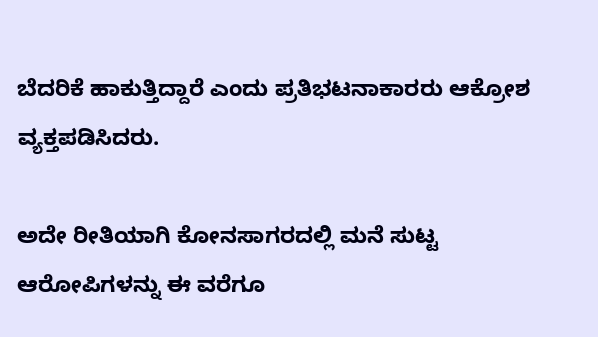ಬೆದರಿಕೆ ಹಾಕುತ್ತಿದ್ದಾರೆ ಎಂದು ಪ್ರತಿಭಟನಾಕಾರರು ಆಕ್ರೋಶ ವ್ಯಕ್ತಪಡಿಸಿದರು.

ಅದೇ ರೀತಿಯಾಗಿ ಕೋನಸಾಗರದಲ್ಲಿ ಮನೆ ಸುಟ್ಟ ಆರೋಪಿಗಳನ್ನು ಈ ವರೆಗೂ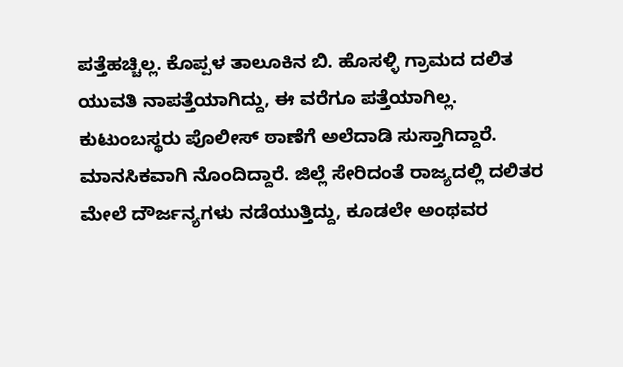ಪತ್ತೆಹಚ್ಚಿಲ್ಲ. ಕೊಪ್ಪಳ ತಾಲೂಕಿನ ಬಿ. ಹೊಸಳ್ಳಿ ಗ್ರಾಮದ ದಲಿತ ಯುವತಿ ನಾಪತ್ತೆಯಾಗಿದ್ದು, ಈ ವರೆಗೂ ಪತ್ತೆಯಾಗಿಲ್ಲ. ಕುಟುಂಬಸ್ಥರು ಪೊಲೀಸ್‌ ಠಾಣೆಗೆ ಅಲೆದಾಡಿ ಸುಸ್ತಾಗಿದ್ದಾರೆ. ಮಾನಸಿಕವಾಗಿ ನೊಂದಿದ್ದಾರೆ. ಜಿಲ್ಲೆ ಸೇರಿದಂತೆ ರಾಜ್ಯದಲ್ಲಿ ದಲಿತರ ಮೇಲೆ ದೌರ್ಜನ್ಯಗಳು ನಡೆಯುತ್ತಿದ್ದು, ಕೂಡಲೇ ಅಂಥವರ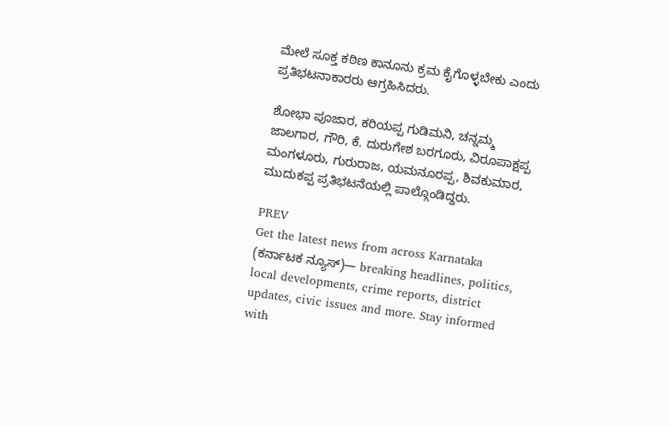ಮೇಲೆ ಸೂಕ್ತ ಕಠಿಣ ಕಾನೂನು ಕ್ರಮ ಕೈಗೊಳ್ಳಬೇಕು ಎಂದು ಪ್ರತಿಭಟನಾಕಾರರು ಆಗ್ರಹಿಸಿದರು.

ಶೋಭಾ ಪೂಜಾರ, ಕರಿಯಪ್ಪ ಗುಡಿಮನಿ, ಚನ್ನಮ್ಮ ಜಾಲಗಾರ, ಗೌರಿ, ಕೆ. ದುರುಗೇಶ ಬರಗೂರು, ವಿರೂಪಾಕ್ಷಪ್ಪ ಮಂಗಳೂರು, ಗುರುರಾಜ, ಯಮನೂರಪ್ಪ, ಶಿವಕುಮಾರ, ಮುದುಕಪ್ಪ ಪ್ರತಿಭಟನೆಯಲ್ಲಿ ಪಾಲ್ಗೊಂಡಿದ್ದರು.

PREV
Get the latest news from across Karnataka (ಕರ್ನಾಟಕ ನ್ಯೂಸ್)— breaking headlines, politics, local developments, crime reports, district updates, civic issues and more. Stay informed with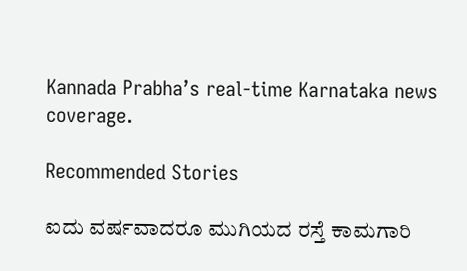Kannada Prabha’s real‑time Karnataka news coverage.

Recommended Stories

ಐದು ವರ್ಷವಾದರೂ ಮುಗಿಯದ ರಸ್ತೆ ಕಾಮಗಾರಿ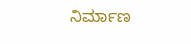ನಿರ್ಮಾಣ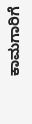ಕಾಮಗಾರಿಗೆ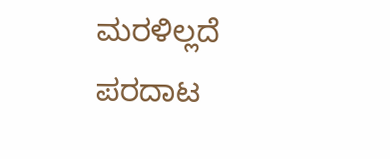ಮರಳಿಲ್ಲದೆ ಪರದಾಟ